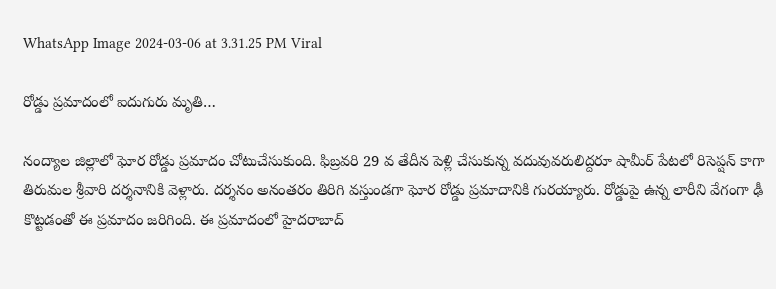WhatsApp Image 2024-03-06 at 3.31.25 PM Viral

రోడ్డు ప్రమాదంలో ఐదుగురు మృతి…

నంద్యాల జిల్లాలో ఘోర రోడ్డు ప్రమాదం చోటుచేసుకుంది. ఫిబ్రవరి 29 వ తేదీన పెళ్లి చేసుకున్న వదువువరులిద్దరూ షామీర్ పేటలో రిసెప్షన్ కాగా తిరుమల శ్రీవారి దర్శనానికి వెళ్లారు. దర్శనం అనంతరం తిరిగి వస్తుండగా ఘోర రోడ్డు ప్రమాదానికి గురయ్యారు. రోడ్డుపై ఉన్న లారీని వేగంగా ఢీ కొట్టడంతో ఈ ప్రమాదం జరిగింది. ఈ ప్రమాదంలో హైదరాబాద్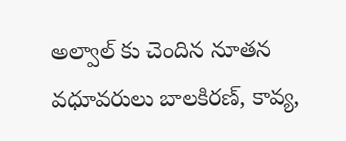అల్వాల్‌ కు చెందిన నూతన వధూవరులు బాలకిరణ్, కావ్య,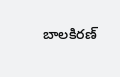బాలకిరణ్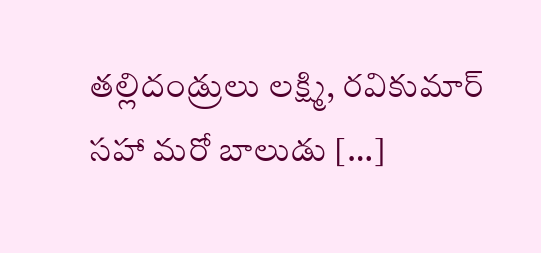తల్లిదండ్రులు లక్ష్మి, రవికుమార్ సహా మరో బాలుడు […]